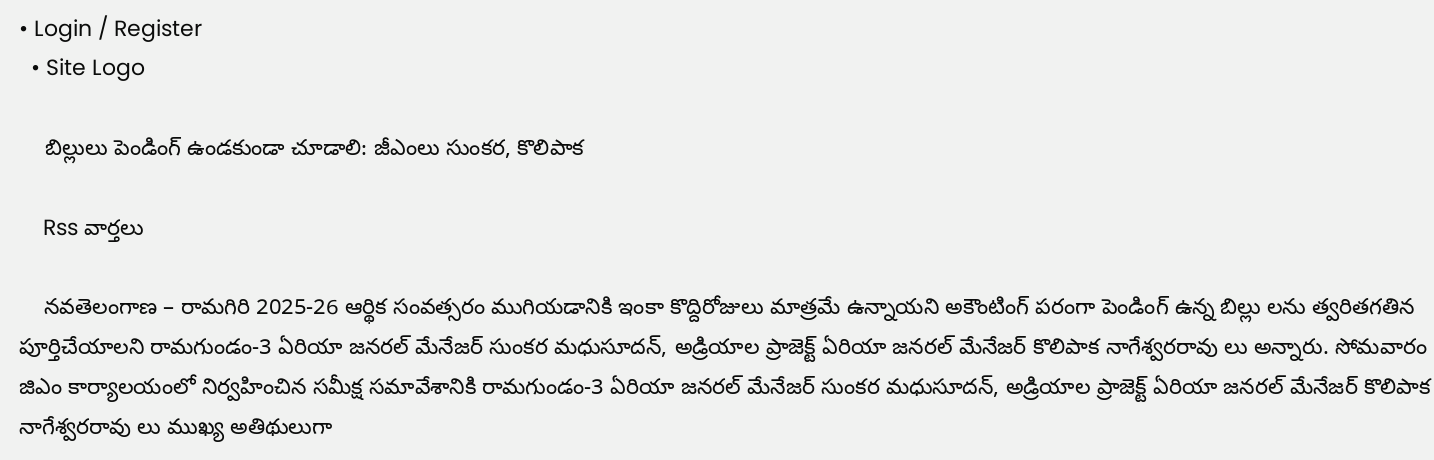• Login / Register
  • Site Logo

    బిల్లులు పెండింగ్ ఉండకుండా చూడాలి: జీఎంలు సుంకర, కొలిపాక

    Rss వార్తలు

    నవతెలంగాణ – రామగిరి 2025-26 ఆర్థిక సంవత్సరం ముగియడానికి ఇంకా కొద్దిరోజులు మాత్రమే ఉన్నాయని అకౌంటింగ్ పరంగా పెండింగ్ ఉన్న బిల్లు లను త్వరితగతిన పూర్తిచేయాలని రామగుండం-3 ఏరియా జనరల్ మేనేజర్ సుంకర మధుసూదన్, అడ్రియాల ప్రాజెక్ట్ ఏరియా జనరల్ మేనేజర్ కొలిపాక నాగేశ్వరరావు లు అన్నారు. సోమవారం జిఎం కార్యాలయంలో నిర్వహించిన సమీక్ష సమావేశానికి రామగుండం-3 ఏరియా జనరల్ మేనేజర్ సుంకర మధుసూదన్, అడ్రియాల ప్రాజెక్ట్ ఏరియా జనరల్ మేనేజర్ కొలిపాక నాగేశ్వరరావు లు ముఖ్య అతిథులుగా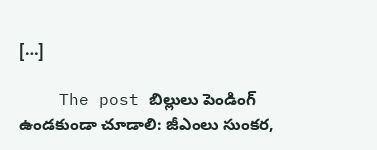[…]

    The post బిల్లులు పెండింగ్ ఉండకుండా చూడాలి: జీఎంలు సుంకర,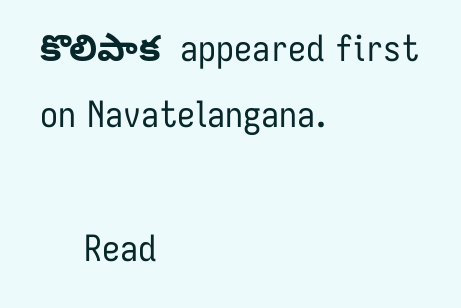కొలిపాక  appeared first on Navatelangana.

    Read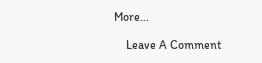More...

    Leave A Comment